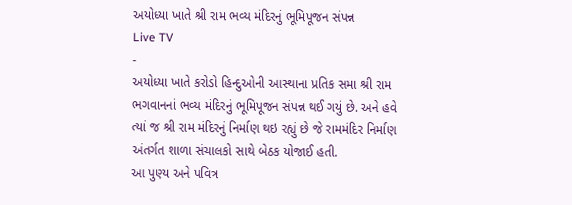અયોધ્યા ખાતે શ્રી રામ ભવ્ય મંદિરનું ભૂમિપૂજન સંપન્ન
Live TV
-
અયોધ્યા ખાતે કરોડો હિન્દુઓની આસ્થાના પ્રતિક સમા શ્રી રામ ભગવાનનાં ભવ્ય મંદિરનું ભૂમિપૂજન સંપન્ન થઈ ગયું છે. અને હવે ત્યાં જ શ્રી રામ મંદિરનું નિર્માણ થઇ રહ્યું છે જે રામમંદિર નિર્માણ અંતર્ગત શાળા સંચાલકો સાથે બેઠક યોજાઈ હતી.
આ પુણ્ય અને પવિત્ર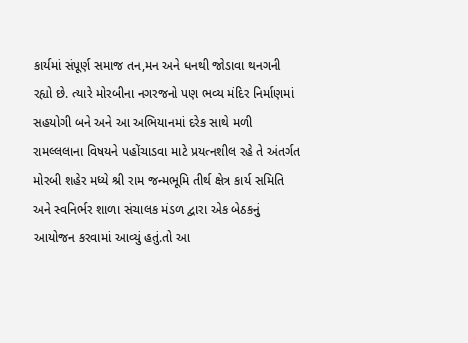કાર્યમાં સંપૂર્ણ સમાજ તન,મન અને ધનથી જોડાવા થનગની રહ્યો છે. ત્યારે મોરબીના નગરજનો પણ ભવ્ય મંદિર નિર્માણમાં સહયોગી બને અને આ અભિયાનમાં દરેક સાથે મળી રામલ્લલાના વિષયને પહોંચાડવા માટે પ્રયત્નશીલ રહે તે અંતર્ગત મોરબી શહેર મધ્યે શ્રી રામ જન્મભૂમિ તીર્થ ક્ષેત્ર કાર્ય સમિતિ અને સ્વનિર્ભર શાળા સંચાલક મંડળ દ્વારા એક બેઠકનું આયોજન કરવામાં આવ્યું હતું.તો આ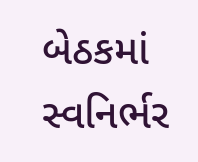બેઠકમાં સ્વનિર્ભર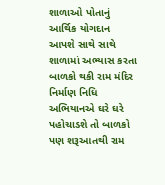શાળાઓ પોતાનું આર્થિક યોગદાન આપશે સાથે સાથે શાળામાં અભ્યાસ કરતા બાળકો થકી રામ મંદિર નિર્માણ નિધિ અભિયાનએ ઘરે ઘરે પહોચાડશે તો બાળકો પણ શરૂઆતથી રામ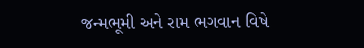જન્મભૂમી અને રામ ભગવાન વિષે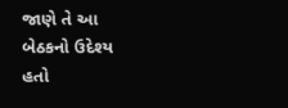જાણે તે આ બેઠકનો ઉદેશ્ય હતો